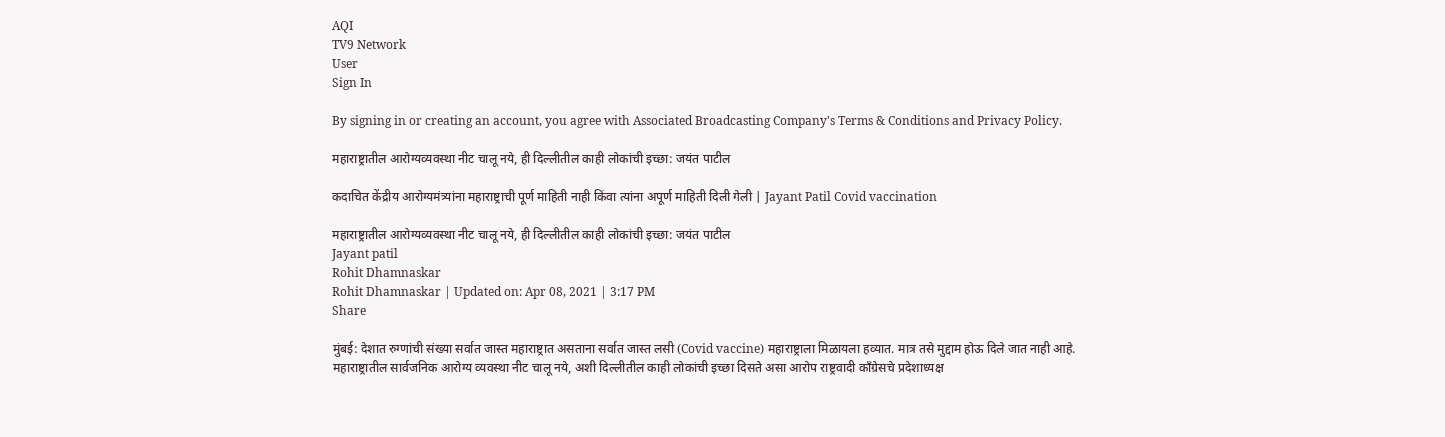AQI
TV9 Network
User
Sign In

By signing in or creating an account, you agree with Associated Broadcasting Company's Terms & Conditions and Privacy Policy.

महाराष्ट्रातील आरोग्यव्यवस्था नीट चालू नये, ही दिल्लीतील काही लोकांची इच्छा: जयंत पाटील

कदाचित केंद्रीय आरोग्यमंत्र्यांना महाराष्ट्राची पूर्ण माहिती नाही किंवा त्यांना अपूर्ण माहिती दिली गेली | Jayant Patil Covid vaccination

महाराष्ट्रातील आरोग्यव्यवस्था नीट चालू नये, ही दिल्लीतील काही लोकांची इच्छा: जयंत पाटील
Jayant patil
Rohit Dhamnaskar
Rohit Dhamnaskar | Updated on: Apr 08, 2021 | 3:17 PM
Share

मुंबई: देशात रुग्णांची संख्या सर्वात जास्त महाराष्ट्रात असताना सर्वात जास्त लसी (Covid vaccine) महाराष्ट्राला मिळायला हव्यात. मात्र तसे मुद्दाम होऊ दिले जात नाही आहे. महाराष्ट्रातील सार्वजनिक आरोग्य व्यवस्था नीट चालू नये, अशी दिल्लीतील काही लोकांची इच्छा दिसते असा आरोप राष्ट्रवादी काँग्रेसचे प्रदेशाध्यक्ष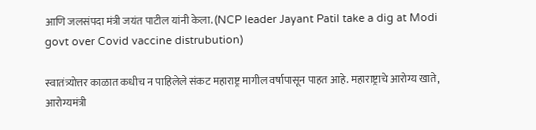आणि जलसंपदा मंत्री जयंत पाटील यांनी केला. (NCP leader Jayant Patil take a dig at Modi govt over Covid vaccine distrubution)

स्वातंत्र्योत्तर काळात कधीच न पाहिलेले संकट महाराष्ट्र मागील वर्षापासून पाहत आहे. महाराष्ट्राचे आरोग्य खाते, आरोग्यमंत्री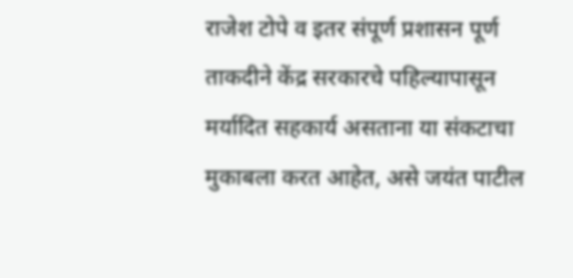राजेश टोपे व इतर संपूर्ण प्रशासन पूर्ण ताकदीने केंद्र सरकारचे पहिल्यापासून मर्यादित सहकार्य असताना या संकटाचा मुकाबला करत आहेत, असे जयंत पाटील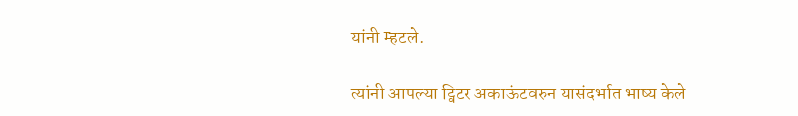यांनी म्हटले.

त्यांनी आपल्या ट्विटर अकाऊंटवरुन यासंदर्भात भाष्य केले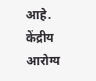आहे. केंद्रीय आरोग्य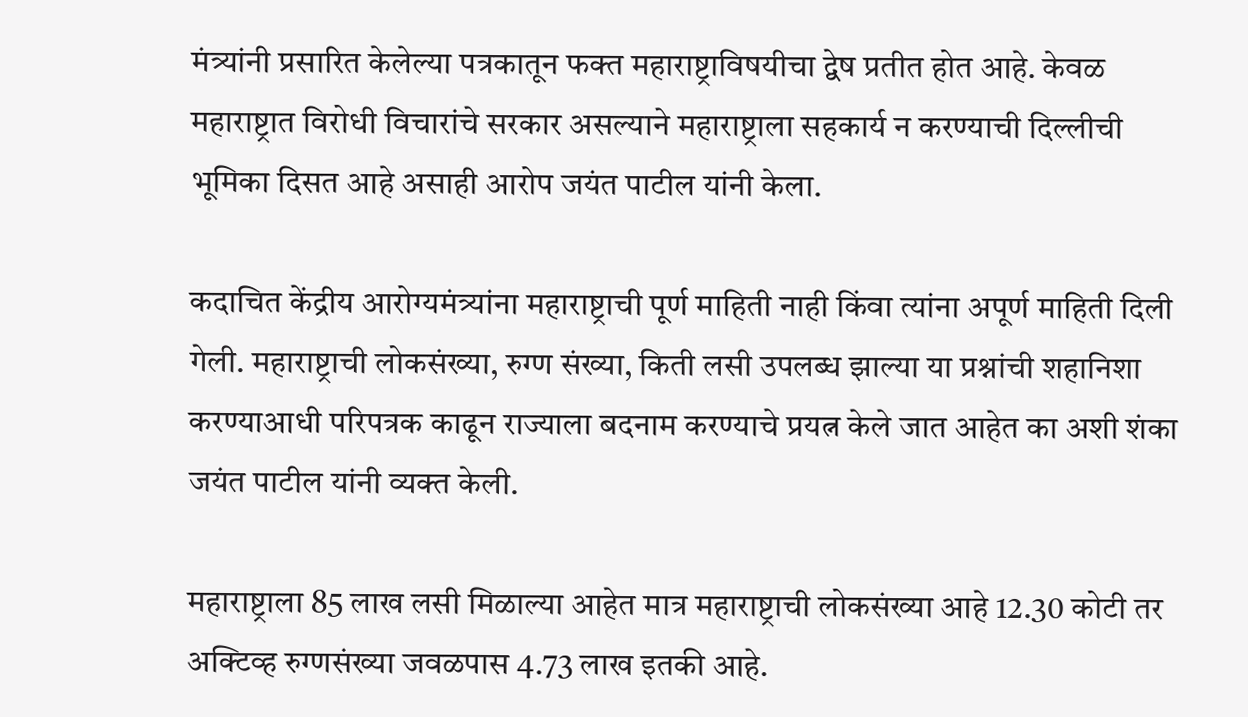मंत्र्यांनी प्रसारित केलेल्या पत्रकातून फक्त महाराष्ट्राविषयीचा द्वेष प्रतीत होत आहे. केवळ महाराष्ट्रात विरोधी विचारांचे सरकार असल्याने महाराष्ट्राला सहकार्य न करण्याची दिल्लीची भूमिका दिसत आहे असाही आरोप जयंत पाटील यांनी केला.

कदाचित केंद्रीय आरोग्यमंत्र्यांना महाराष्ट्राची पूर्ण माहिती नाही किंवा त्यांना अपूर्ण माहिती दिली गेली. महाराष्ट्राची लोकसंख्या, रुग्ण संख्या, किती लसी उपलब्ध झाल्या या प्रश्नांची शहानिशा करण्याआधी परिपत्रक काढून राज्याला बदनाम करण्याचे प्रयत्न केले जात आहेत का अशी शंका जयंत पाटील यांनी व्यक्त केली.

महाराष्ट्राला 85 लाख लसी मिळाल्या आहेत मात्र महाराष्ट्राची लोकसंख्या आहे 12.30 कोटी तर अक्टिव्ह रुग्णसंख्या जवळपास 4.73 लाख इतकी आहे.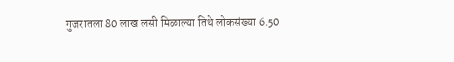गुजरातला 80 लाख लसी मिळाल्या तिथे लोकसंख्या 6.50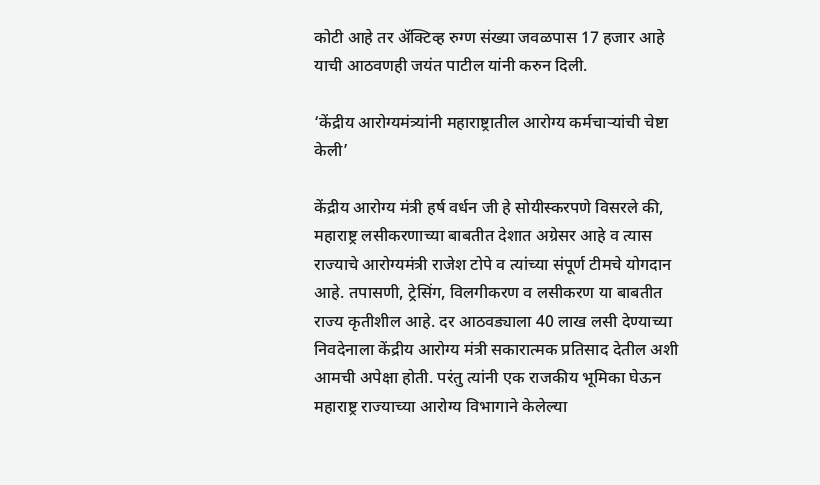कोटी आहे तर अ‍ॅक्टिव्ह रुग्ण संख्या जवळपास 17 हजार आहे याची आठवणही जयंत पाटील यांनी करुन दिली.

‘केंद्रीय आरोग्यमंत्र्यांनी महाराष्ट्रातील आरोग्य कर्मचाऱ्यांची चेष्टा केली’

केंद्रीय आरोग्य मंत्री हर्ष वर्धन जी हे सोयीस्करपणे विसरले की, महाराष्ट्र लसीकरणाच्या बाबतीत देशात अग्रेसर आहे व त्यास राज्याचे आरोग्यमंत्री राजेश टोपे व त्यांच्या संपूर्ण टीमचे योगदान आहे. तपासणी, ट्रेसिंग, विलगीकरण व लसीकरण या बाबतीत राज्य कृतीशील आहे. दर आठवड्याला 40 लाख लसी देण्याच्या निवदेनाला केंद्रीय आरोग्य मंत्री सकारात्मक प्रतिसाद देतील अशी आमची अपेक्षा होती. परंतु त्यांनी एक राजकीय भूमिका घेऊन महाराष्ट्र राज्याच्या आरोग्य विभागाने केलेल्या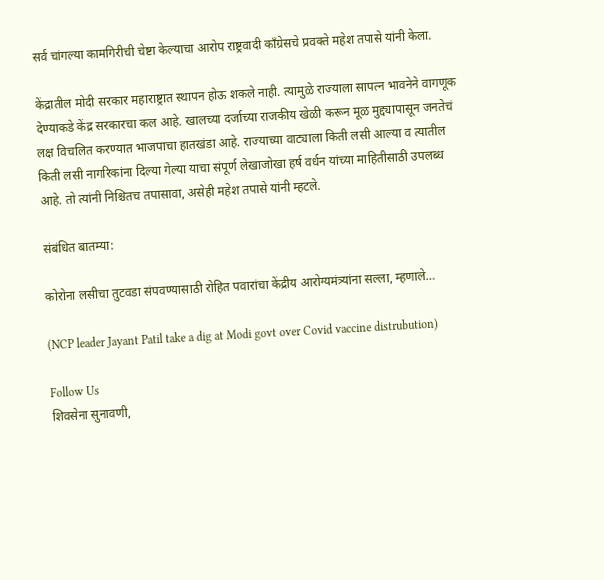सर्व चांगल्या कामगिरीची चेष्टा केल्याचा आरोप राष्ट्रवादी काँग्रेसचे प्रवक्ते महेश तपासे यांनी केला.

केंद्रातील मोदी सरकार महाराष्ट्रात स्थापन होऊ शकले नाही. त्यामुळे राज्याला सापत्न भावनेने वागणूक देण्याकडे केंद्र सरकारचा कल आहे. खालच्या दर्जाच्या राजकीय खेळी करून मूळ मुद्द्यापासून जनतेचं लक्ष विचलित करण्यात भाजपाचा हातखंडा आहे. राज्याच्या वाट्याला किती लसी आल्या व त्यातील किती लसी नागरिकांना दिल्या गेल्या याचा संपूर्ण लेखाजोखा हर्ष वर्धन यांच्या माहितीसाठी उपलब्ध आहे. तो त्यांनी निश्चितच तपासावा, असेही महेश तपासे यांनी म्हटले.

संबंधित बातम्या:

कोरोना लसीचा तुटवडा संपवण्यासाठी रोहित पवारांचा केंद्रीय आरोग्यमंत्र्यांना सल्ला, म्हणाले…

(NCP leader Jayant Patil take a dig at Modi govt over Covid vaccine distrubution)

Follow Us
शिवसेना सुनावणी,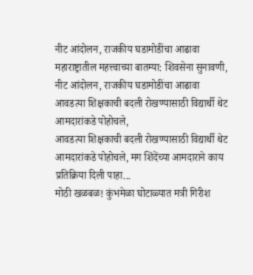नीट आंदोलन, राजकीय घडामोडींचा आढावा
महाराष्ट्रातील महत्त्वाच्या बातम्या: शिवसेना सुनावणी, नीट आंदोलन, राजकीय घडामोडींचा आढावा
आवडत्या शिक्षकाची बदली रोखण्यासाठी विद्यार्थी थेट आमदारांकडे पोहोचले,
आवडत्या शिक्षकाची बदली रोखण्यासाठी विद्यार्थी थेट आमदारांकडे पोहोचले, मग शिंदेंच्या आमदाराने काय प्रतिक्रिया दिली पाहा...
मोठी खळबळ! कुंभमेळा घोटाळ्यात मत्री गिरीश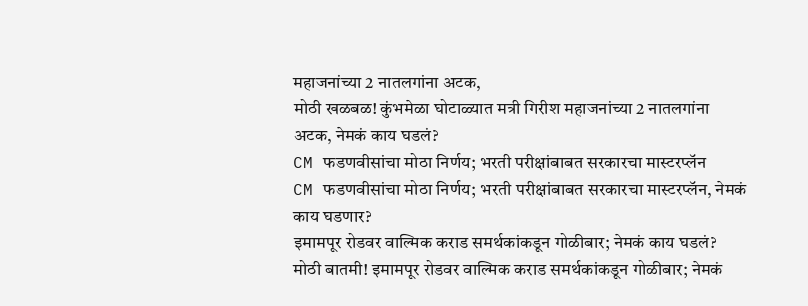महाजनांच्या 2 नातलगांना अटक,
मोठी खळबळ! कुंभमेळा घोटाळ्यात मत्री गिरीश महाजनांच्या 2 नातलगांना अटक, नेमकं काय घडलं?
CM फडणवीसांचा मोठा निर्णय; भरती परीक्षांबाबत सरकारचा मास्टरप्लॅन
CM फडणवीसांचा मोठा निर्णय; भरती परीक्षांबाबत सरकारचा मास्टरप्लॅन, नेमकं काय घडणार?
इमामपूर रोडवर वाल्मिक कराड समर्थकांकडून गोळीबार; नेमकं काय घडलं?
मोठी बातमी! इमामपूर रोडवर वाल्मिक कराड समर्थकांकडून गोळीबार; नेमकं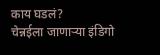काय घडलं?
चेन्नईला जाणाऱ्या इंडिगो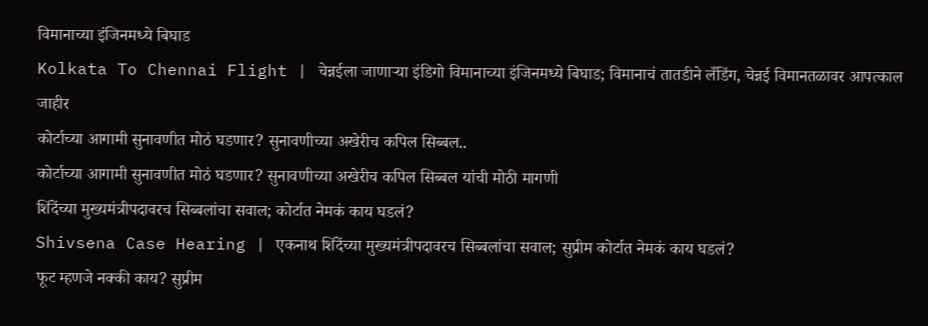विमानाच्या इंजिनमध्ये बिघाड
Kolkata To Chennai Flight | चेन्नईला जाणाऱ्या इंडिगो विमानाच्या इंजिनमध्ये बिघाड; विमानाचं तातडीने लँडिंग, चेन्नई विमानतळावर आपत्काल जाहीर
कोर्टाच्या आगामी सुनावणीत मोठं घडणार? सुनावणीच्या अखेरीच कपिल सिब्बल..
कोर्टाच्या आगामी सुनावणीत मोठं घडणार? सुनावणीच्या अखेरीच कपिल सिब्बल यांची मोठी मागणी
शिंदेंच्या मुख्यमंत्रीपदावरच सिब्बलांचा सवाल; कोर्टात नेमकं काय घडलं?
Shivsena Case Hearing | एकनाथ शिंदेंच्या मुख्यमंत्रीपदावरच सिब्बलांचा सवाल; सुप्रीम कोर्टात नेमकं काय घडलं?
फूट म्हणजे नक्की काय? सुप्रीम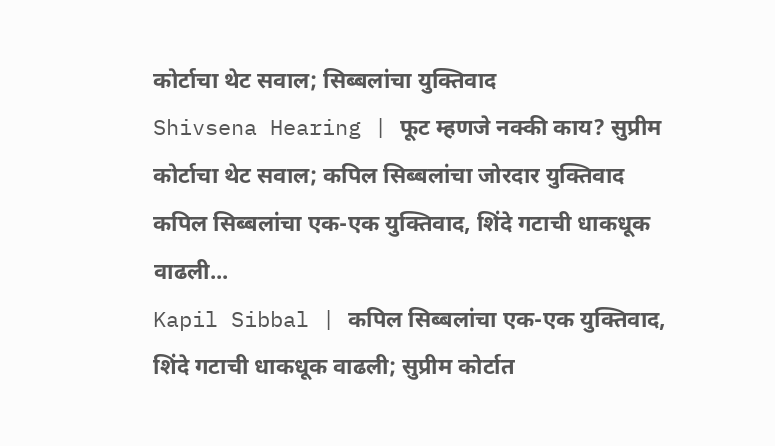कोर्टाचा थेट सवाल; सिब्बलांचा युक्तिवाद
Shivsena Hearing | फूट म्हणजे नक्की काय? सुप्रीम कोर्टाचा थेट सवाल; कपिल सिब्बलांचा जोरदार युक्तिवाद
कपिल सिब्बलांचा एक-एक युक्तिवाद, शिंदे गटाची धाकधूक वाढली...
Kapil Sibbal | कपिल सिब्बलांचा एक-एक युक्तिवाद, शिंदे गटाची धाकधूक वाढली; सुप्रीम कोर्टात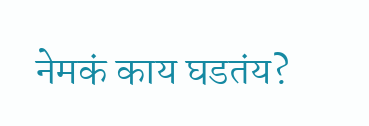नेमकं काय घडतंय?